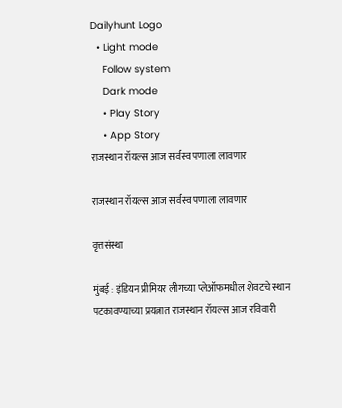Dailyhunt Logo
  • Light mode
    Follow system
    Dark mode
    • Play Story
    • App Story
राजस्थान रॉयल्स आज सर्वस्व पणाला लावणार

राजस्थान रॉयल्स आज सर्वस्व पणाला लावणार

वृत्तसंस्था

मुंबई : इंडियन प्रीमियर लीगच्या प्लेऑफमधील शेवटचे स्थान पटकावण्याच्या प्रयत्नात राजस्थान रॉयल्स आज रविवारी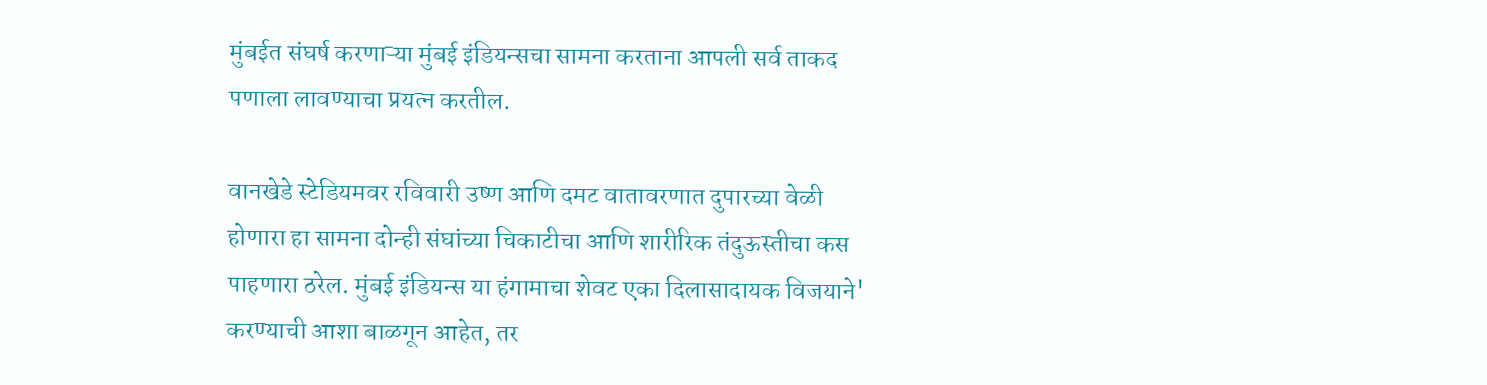मुंबईत संघर्ष करणाऱ्या मुंबई इंडियन्सचा सामना करताना आपली सर्व ताकद पणाला लावण्याचा प्रयत्न करतील.

वानखेडे स्टेडियमवर रविवारी उष्ण आणि दमट वातावरणात दुपारच्या वेळी होणारा हा सामना दोन्ही संघांच्या चिकाटीचा आणि शारीरिक तंदुऊस्तीचा कस पाहणारा ठरेल. मुंबई इंडियन्स या हंगामाचा शेवट एका दिलासादायक विजयाने' करण्याची आशा बाळगून आहेत, तर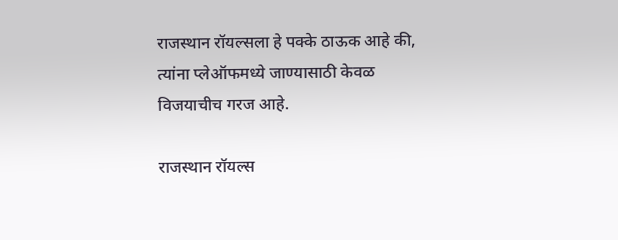राजस्थान रॉयल्सला हे पक्के ठाऊक आहे की, त्यांना प्लेऑफमध्ये जाण्यासाठी केवळ विजयाचीच गरज आहे.

राजस्थान रॉयल्स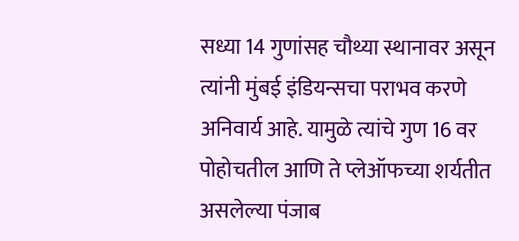सध्या 14 गुणांसह चौथ्या स्थानावर असून त्यांनी मुंबई इंडियन्सचा पराभव करणे अनिवार्य आहे. यामुळे त्यांचे गुण 16 वर पोहोचतील आणि ते प्लेऑफच्या शर्यतीत असलेल्या पंजाब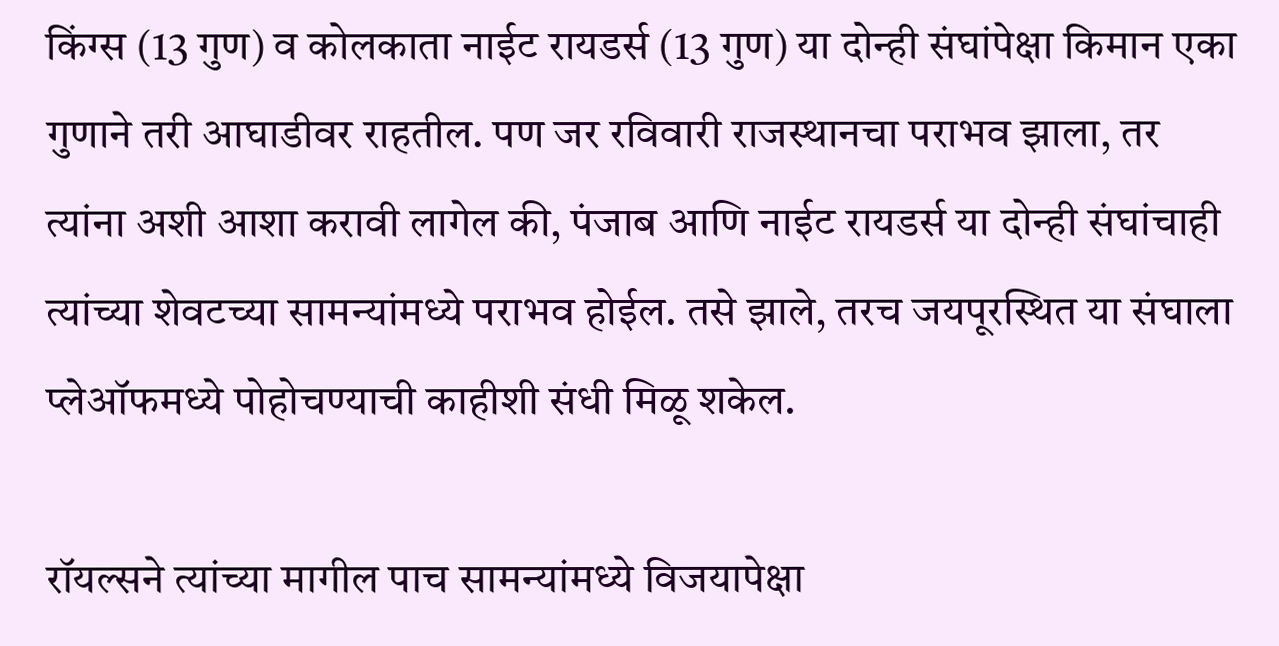किंग्स (13 गुण) व कोलकाता नाईट रायडर्स (13 गुण) या दोन्ही संघांपेक्षा किमान एका गुणाने तरी आघाडीवर राहतील. पण जर रविवारी राजस्थानचा पराभव झाला, तर त्यांना अशी आशा करावी लागेल की, पंजाब आणि नाईट रायडर्स या दोन्ही संघांचाही त्यांच्या शेवटच्या सामन्यांमध्ये पराभव होईल. तसे झाले, तरच जयपूरस्थित या संघाला प्लेऑफमध्ये पोहोचण्याची काहीशी संधी मिळू शकेल.

रॉयल्सने त्यांच्या मागील पाच सामन्यांमध्ये विजयापेक्षा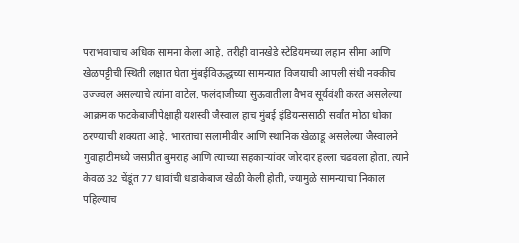पराभवाचाच अधिक सामना केला आहे. तरीही वानखेडे स्टेडियमच्या लहान सीमा आणि खेळपट्टीची स्थिती लक्षात घेता मुंबईविऊद्धच्या सामन्यात विजयाची आपली संधी नक्कीच उज्ज्वल असल्याचे त्यांना वाटेल. फलंदाजीच्या सुऊवातीला वैभव सूर्यवंशी करत असलेल्या आक्रमक फटकेबाजीपेक्षाही यशस्वी जैस्वाल हाच मुंबई इंडियन्ससाठी सर्वांत मोठा धोका ठरण्याची शक्यता आहे. भारताचा सलामीवीर आणि स्थानिक खेळाडू असलेल्या जैस्वालने गुवाहाटीमध्ये जसप्रीत बुमराह आणि त्याच्या सहकाऱ्यांवर जोरदार हल्ला चढवला होता. त्याने केवळ 32 चेंडूंत 77 धावांची धडाकेबाज खेळी केली होती, ज्यामुळे सामन्याचा निकाल पहिल्याच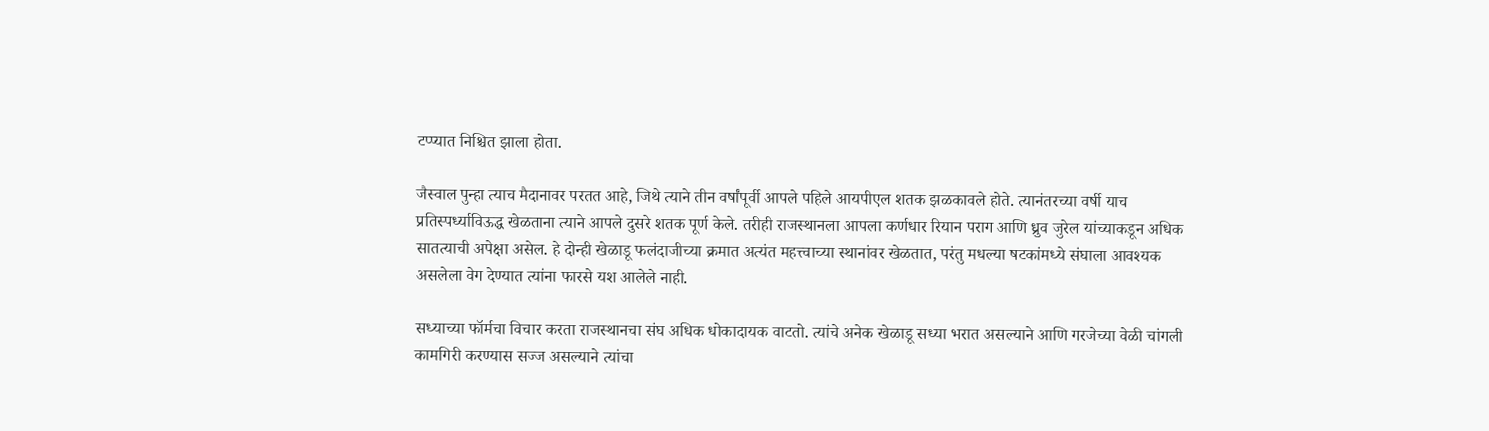टप्प्यात निश्चित झाला होता.

जैस्वाल पुन्हा त्याच मैदानावर परतत आहे, जिथे त्याने तीन वर्षांपूर्वी आपले पहिले आयपीएल शतक झळकावले होते. त्यानंतरच्या वर्षी याच प्रतिस्पर्ध्याविऊद्ध खेळताना त्याने आपले दुसरे शतक पूर्ण केले. तरीही राजस्थानला आपला कर्णधार रियान पराग आणि ध्रुव जुरेल यांच्याकडून अधिक सातत्याची अपेक्षा असेल. हे दोन्ही खेळाडू फलंदाजीच्या क्रमात अत्यंत महत्त्वाच्या स्थानांवर खेळतात, परंतु मधल्या षटकांमध्ये संघाला आवश्यक असलेला वेग देण्यात त्यांना फारसे यश आलेले नाही.

सध्याच्या फॉर्मचा विचार करता राजस्थानचा संघ अधिक धोकादायक वाटतो. त्यांचे अनेक खेळाडू सध्या भरात असल्याने आणि गरजेच्या वेळी चांगली कामगिरी करण्यास सज्ज असल्याने त्यांचा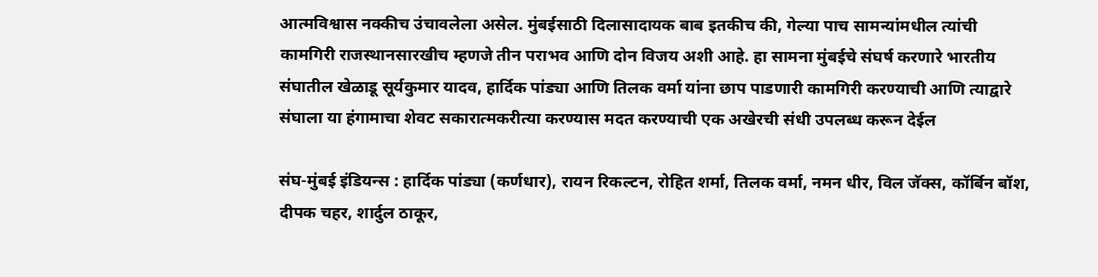आत्मविश्वास नक्कीच उंचावलेला असेल. मुंबईसाठी दिलासादायक बाब इतकीच की, गेल्या पाच सामन्यांमधील त्यांची कामगिरी राजस्थानसारखीच म्हणजे तीन पराभव आणि दोन विजय अशी आहे. हा सामना मुंबईचे संघर्ष करणारे भारतीय संघातील खेळाडू सूर्यकुमार यादव, हार्दिक पांड्या आणि तिलक वर्मा यांना छाप पाडणारी कामगिरी करण्याची आणि त्याद्वारे संघाला या हंगामाचा शेवट सकारात्मकरीत्या करण्यास मदत करण्याची एक अखेरची संधी उपलब्ध करून देईल

संघ-मुंबई इंडियन्स : हार्दिक पांड्या (कर्णधार), रायन रिकल्टन, रोहित शर्मा, तिलक वर्मा, नमन धीर, विल जॅक्स, कॉर्बिन बॉश, दीपक चहर, शार्दुल ठाकूर,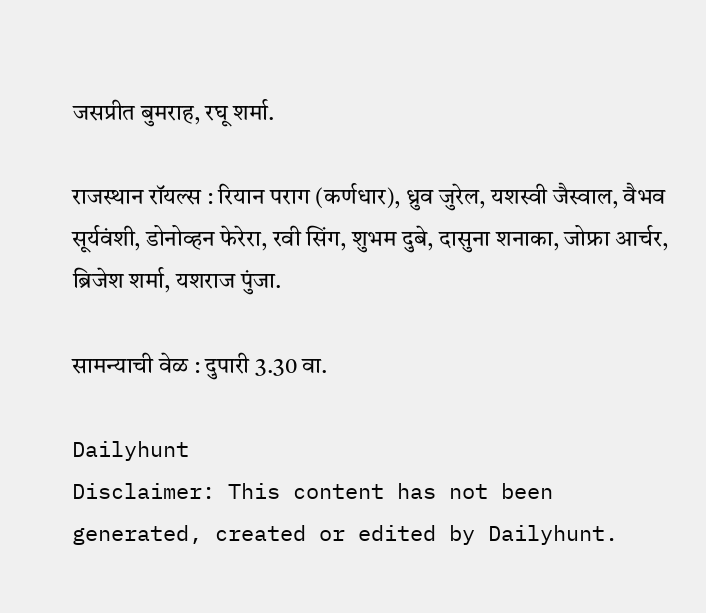जसप्रीत बुमराह, रघू शर्मा.

राजस्थान रॉयल्स : रियान पराग (कर्णधार), ध्रुव जुरेल, यशस्वी जैस्वाल, वैभव सूर्यवंशी, डोनोव्हन फेरेरा, रवी सिंग, शुभम दुबे, दासुना शनाका, जोफ्रा आर्चर, ब्रिजेश शर्मा, यशराज पुंजा.

सामन्याची वेळ : दुपारी 3.30 वा.

Dailyhunt
Disclaimer: This content has not been generated, created or edited by Dailyhunt.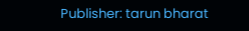Publisher: tarun bharat